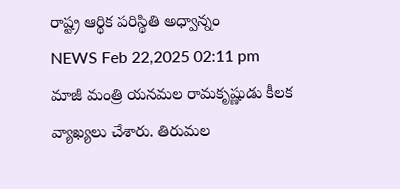రాష్ట్ర ఆర్థిక పరిస్థితి అధ్వాన్నం
NEWS Feb 22,2025 02:11 pm
మాజీ మంత్రి యనమల రామకృష్ణుడు కీలక వ్యాఖ్యలు చేశారు. తిరుమల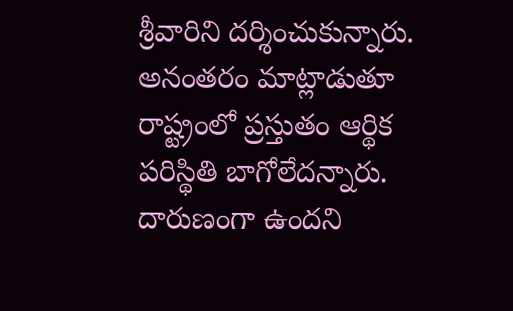శ్రీవారిని దర్శించుకున్నారు. అనంతరం మాట్లాడుతూ రాష్ట్రంలో ప్రస్తుతం ఆర్థిక పరిస్థితి బాగోలేదన్నారు. దారుణంగా ఉందని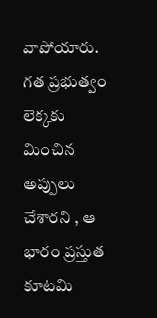వాపోయారు. గత ప్రభుత్వం లెక్కకు మించిన అప్పులు చేశారని , ఆ భారం ప్రస్తుత కూటమి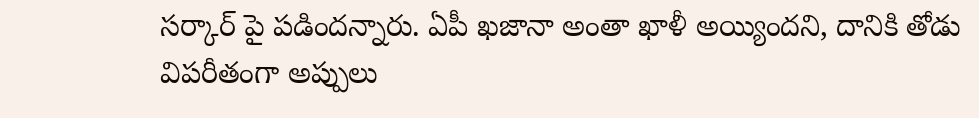సర్కార్ పై పడిందన్నారు. ఏపీ ఖజానా అంతా ఖాళీ అయ్యిందని, దానికి తోడు విపరీతంగా అప్పులు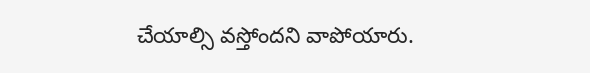చేయాల్సి వస్తోందని వాపోయారు.